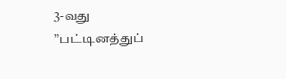3-வது ”பட்டினத்துப்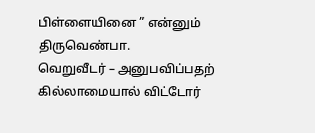பிள்ளையினை ” என்னும் திருவெண்பா.
வெறுவீடர் – அனுபவிப்பதற் கில்லாமையால் விட்டோர்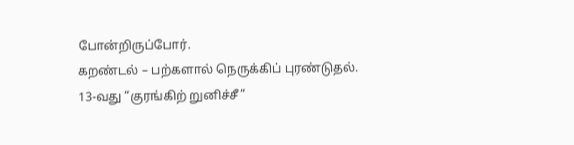போன்றிருப்போர்.
கறண்டல் – பற்களால் நெருக்கிப் புரண்டுதல்.
13-வது “குரங்கிற் றுனிச்சீ”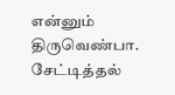என்னும் திருவெண்பா.
சேட்டித்தல்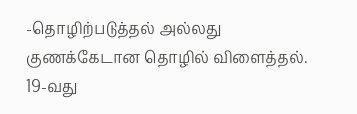-தொழிற்படுத்தல் அல்லது குணக்கேடான தொழில் விளைத்தல்.
19-வது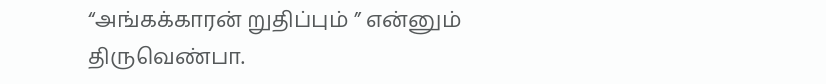“அங்கக்காரன் றுதிப்பும் ” என்னும் திருவெண்பா.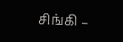சிங்கி –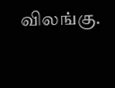விலங்கு.